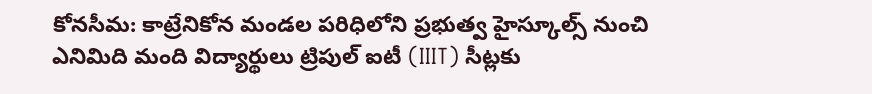కోనసీమ: కాట్రేనికోన మండల పరిధిలోని ప్రభుత్వ హైస్కూల్స్ నుంచి ఎనిమిది మంది విద్యార్థులు ట్రిపుల్ ఐటీ (IIIT) సీట్లకు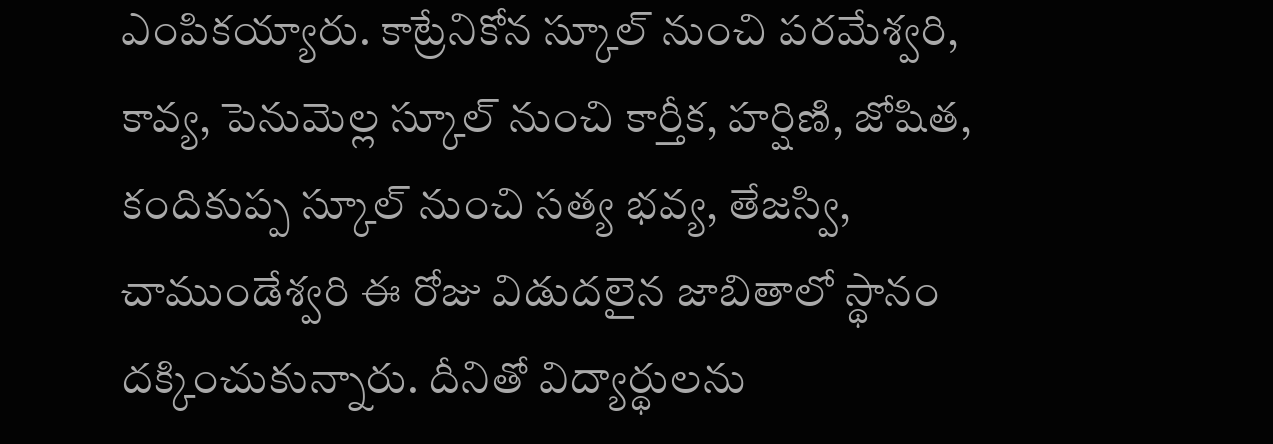ఎంపికయ్యారు. కాట్రేనికోన స్కూల్ నుంచి పరమేశ్వరి, కావ్య, పెనుమెల్ల స్కూల్ నుంచి కార్తీక, హర్షిణి, జోషిత, కందికుప్ప స్కూల్ నుంచి సత్య భవ్య, తేజస్వి, చాముండేశ్వరి ఈ రోజు విడుదలైన జాబితాలో స్థానం దక్కించుకున్నారు. దీనితో విద్యార్థులను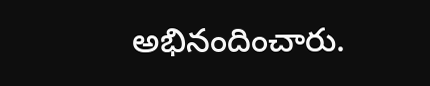అభినందించారు.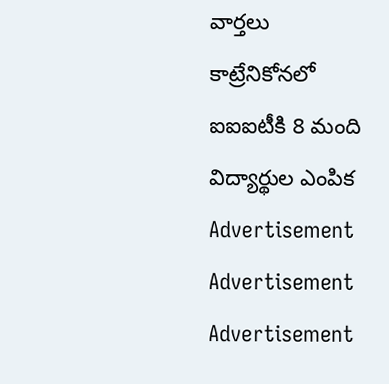వార్తలు
కాట్రేనికోనలో ఐఐఐటీకి 8 మంది విద్యార్థుల ఎంపిక
Advertisement
Advertisement
Advertisement